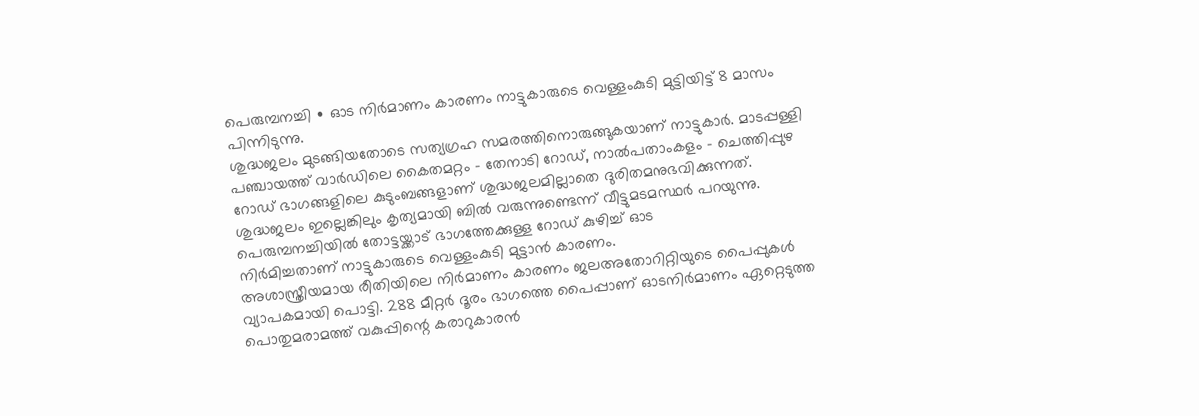പെരുമ്പനച്ചി ∙ ഓട നിർമാണം കാരണം നാട്ടുകാരുടെ വെള്ളംകുടി മുട്ടിയിട്ട് 8 മാസം പിന്നിടുന്നു.
ശുദ്ധജലം മുടങ്ങിയതോടെ സത്യഗ്രഹ സമരത്തിനൊരുങ്ങുകയാണ് നാട്ടുകാർ. മാടപ്പള്ളി പഞ്ചായത്ത് വാർഡിലെ കൈതമറ്റം – തേനാടി റോഡ്, നാൽപതാംകളം – ചെത്തിപ്പുഴ റോഡ് ഭാഗങ്ങളിലെ കുടുംബങ്ങളാണ് ശുദ്ധജലമില്ലാതെ ദുരിതമനുഭവിക്കുന്നത്.
ശുദ്ധജലം ഇല്ലെങ്കിലും കൃത്യമായി ബിൽ വരുന്നുണ്ടെന്ന് വീട്ടുമടമസ്ഥർ പറയുന്നു. പെരുമ്പനച്ചിയിൽ തോട്ടയ്ക്കാട് ഭാഗത്തേക്കുള്ള റോഡ് കുഴിച്ച് ഓട
നിർമിച്ചതാണ് നാട്ടുകാരുടെ വെള്ളംകുടി മുട്ടാൻ കാരണം.
അശാസ്ത്രീയമായ രീതിയിലെ നിർമാണം കാരണം ജലഅതോറിറ്റിയുടെ പൈപ്പുകൾ വ്യാപകമായി പൊട്ടി. 288 മീറ്റർ ദൂരം ഭാഗത്തെ പൈപ്പാണ് ഓടനിർമാണം ഏറ്റെടുത്ത പൊതുമരാമത്ത് വകുപ്പിന്റെ കരാറുകാരൻ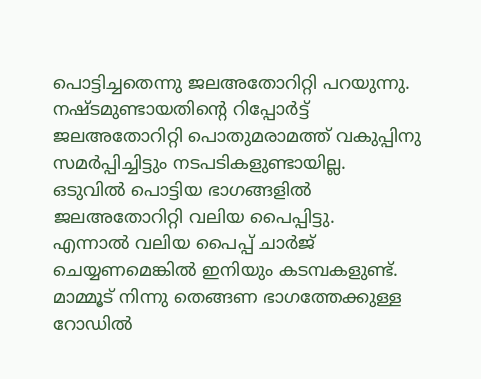പൊട്ടിച്ചതെന്നു ജലഅതോറിറ്റി പറയുന്നു.
നഷ്ടമുണ്ടായതിന്റെ റിപ്പോർട്ട് ജലഅതോറിറ്റി പൊതുമരാമത്ത് വകുപ്പിനു സമർപ്പിച്ചിട്ടും നടപടികളുണ്ടായില്ല. ഒടുവിൽ പൊട്ടിയ ഭാഗങ്ങളിൽ ജലഅതോറിറ്റി വലിയ പൈപ്പിട്ടു.
എന്നാൽ വലിയ പൈപ്പ് ചാർജ് ചെയ്യണമെങ്കിൽ ഇനിയും കടമ്പകളുണ്ട്. മാമ്മൂട് നിന്നു തെങ്ങണ ഭാഗത്തേക്കുള്ള റോഡിൽ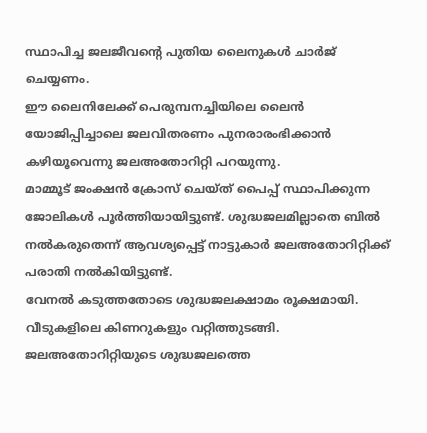സ്ഥാപിച്ച ജലജീവന്റെ പുതിയ ലൈനുകൾ ചാർജ് ചെയ്യണം.
ഈ ലൈനിലേക്ക് പെരുമ്പനച്ചിയിലെ ലൈൻ യോജിപ്പിച്ചാലെ ജലവിതരണം പുനരാരംഭിക്കാൻ കഴിയൂവെന്നു ജലഅതോറിറ്റി പറയുന്നു.
മാമ്മൂട് ജംക്ഷൻ ക്രോസ് ചെയ്ത് പൈപ്പ് സ്ഥാപിക്കുന്ന ജോലികൾ പൂർത്തിയായിട്ടുണ്ട്. ശുദ്ധജലമില്ലാതെ ബിൽ നൽകരുതെന്ന് ആവശ്യപ്പെട്ട് നാട്ടുകാർ ജലഅതോറിറ്റിക്ക് പരാതി നൽകിയിട്ടുണ്ട്.
വേനൽ കടുത്തതോടെ ശുദ്ധജലക്ഷാമം രൂക്ഷമായി. വീടുകളിലെ കിണറുകളും വറ്റിത്തുടങ്ങി.
ജലഅതോറിറ്റിയുടെ ശുദ്ധജലത്തെ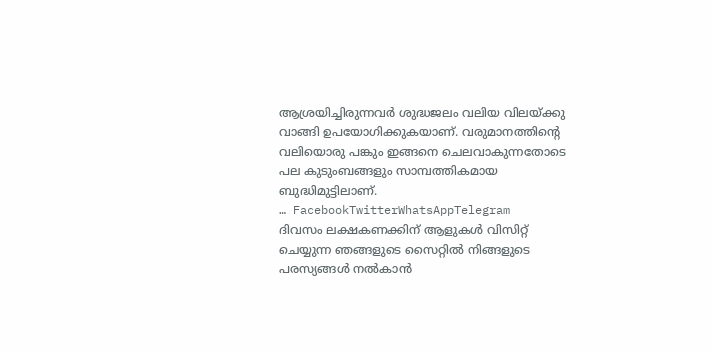ആശ്രയിച്ചിരുന്നവർ ശുദ്ധജലം വലിയ വിലയ്ക്കു വാങ്ങി ഉപയോഗിക്കുകയാണ്. വരുമാനത്തിന്റെ വലിയൊരു പങ്കും ഇങ്ങനെ ചെലവാകുന്നതോടെ പല കുടുംബങ്ങളും സാമ്പത്തികമായ ബുദ്ധിമുട്ടിലാണ്.
… FacebookTwitterWhatsAppTelegram
ദിവസം ലക്ഷകണക്കിന് ആളുകൾ വിസിറ്റ് ചെയ്യുന്ന ഞങ്ങളുടെ സൈറ്റിൽ നിങ്ങളുടെ പരസ്യങ്ങൾ നൽകാൻ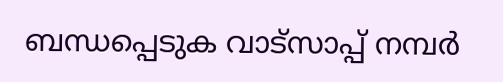ബന്ധപ്പെടുക വാട്സാപ്പ് നമ്പർ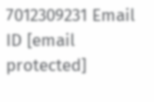7012309231 Email ID [email protected]